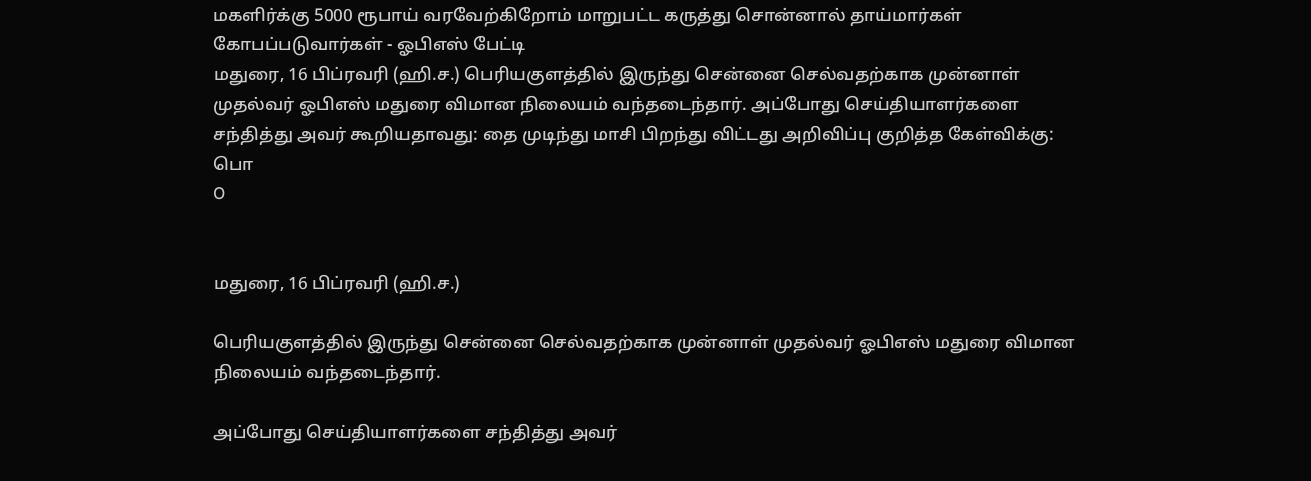மகளிர்க்கு 5000 ரூபாய் வரவேற்கிறோம் மாறுபட்ட கருத்து சொன்னால் தாய்மார்கள் கோபப்படுவார்கள் - ஓபிஎஸ் பேட்டி
மதுரை, 16 பிப்ரவரி (ஹி.ச.) பெரியகுளத்தில் இருந்து சென்னை செல்வதற்காக முன்னாள் முதல்வர் ஓபிஎஸ் மதுரை விமான நிலையம் வந்தடைந்தார். அப்போது செய்தியாளர்களை சந்தித்து அவர் கூறியதாவது: தை முடிந்து மாசி பிறந்து விட்டது அறிவிப்பு குறித்த கேள்விக்கு: பொ
O


மதுரை, 16 பிப்ரவரி (ஹி.ச.)

பெரியகுளத்தில் இருந்து சென்னை செல்வதற்காக முன்னாள் முதல்வர் ஓபிஎஸ் மதுரை விமான நிலையம் வந்தடைந்தார்.

அப்போது செய்தியாளர்களை சந்தித்து அவர்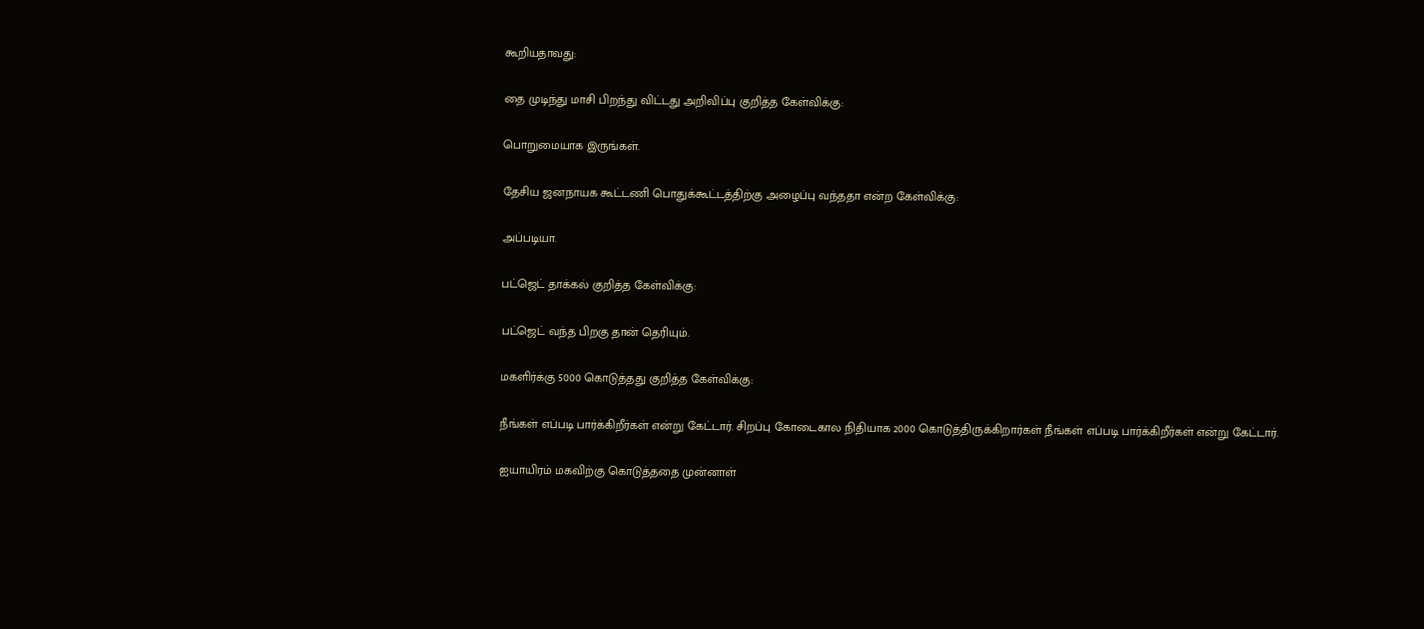கூறியதாவது:

தை முடிந்து மாசி பிறந்து விட்டது அறிவிப்பு குறித்த கேள்விக்கு:

பொறுமையாக இருங்கள்.

தேசிய ஜனநாயக கூட்டணி பொதுக்கூட்டத்திற்கு அழைப்பு வந்ததா என்ற கேள்விக்கு:

அப்படியா.

பட்ஜெட் தாக்கல் குறித்த கேள்விக்கு:

பட்ஜெட் வந்த பிறகு தான் தெரியும்.

மகளிர்க்கு 5000 கொடுத்தது குறித்த கேள்விக்கு:

நீங்கள் எப்படி பார்க்கிறீர்கள் என்று கேட்டார். சிறப்பு கோடைகால நிதியாக 2000 கொடுத்திருக்கிறார்கள் நீங்கள் எப்படி பார்க்கிறீர்கள் என்று கேட்டார்.

ஐயாயிரம் மகவிற்கு கொடுத்ததை முன்னாள்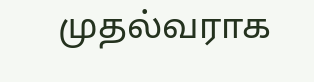முதல்வராக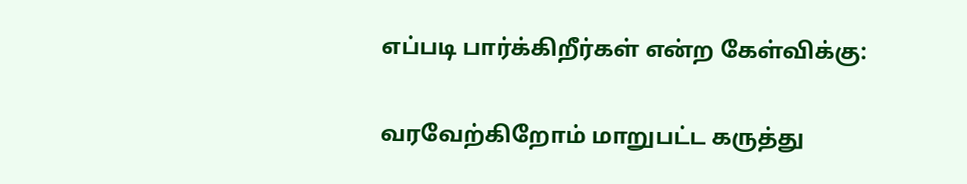எப்படி பார்க்கிறீர்கள் என்ற கேள்விக்கு:

வரவேற்கிறோம் மாறுபட்ட கருத்து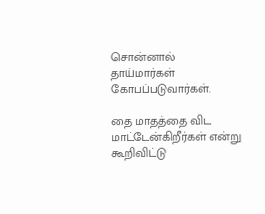சொன்னால் தாய்மார்கள் கோபப்படுவார்கள்.

தை மாதத்தை விட மாட்டேன்கிறீர்கள் என்று கூறிவிட்டு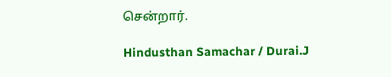சென்றார்.

Hindusthan Samachar / Durai.J